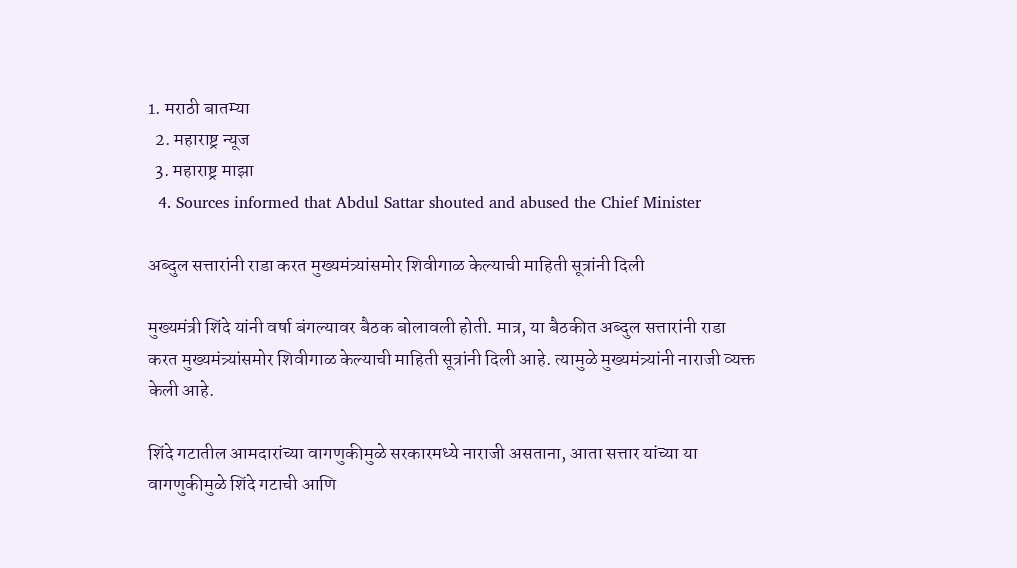1. मराठी बातम्या
  2. महाराष्ट्र न्यूज
  3. महाराष्ट्र माझा
  4. Sources informed that Abdul Sattar shouted and abused the Chief Minister

अब्दुल सत्तारांनी राडा करत मुख्यमंत्र्यांसमोर शिवीगाळ केल्याची माहिती सूत्रांनी दिली

मुख्यमंत्री शिंदे यांनी वर्षा बंगल्यावर बैठक बोलावली होती. मात्र, या बैठकीत अब्दुल सत्तारांनी राडा करत मुख्यमंत्र्यांसमोर शिवीगाळ केल्याची माहिती सूत्रांनी दिली आहे. त्यामुळे मुख्यमंत्र्यांनी नाराजी व्यक्त केली आहे.

शिंदे गटातील आमदारांच्या वागणुकीमुळे सरकारमध्ये नाराजी असताना, आता सत्तार यांच्या या वागणुकीमुळे शिंदे गटाची आणि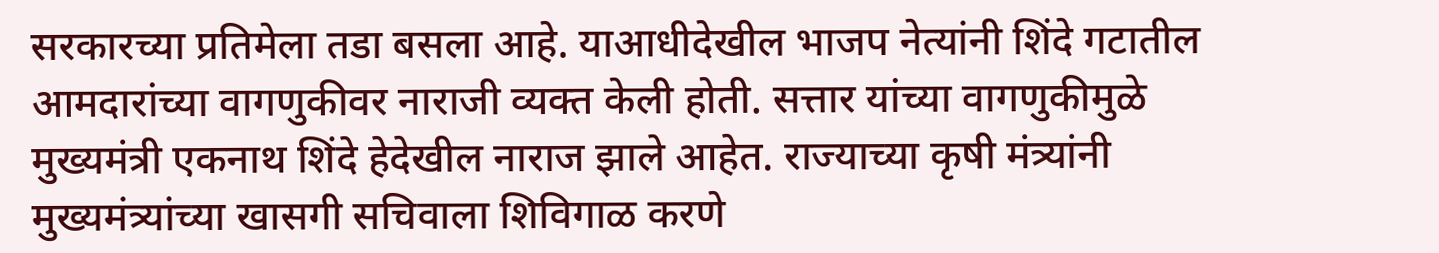सरकारच्या प्रतिमेला तडा बसला आहे. याआधीदेखील भाजप नेत्यांनी शिंदे गटातील आमदारांच्या वागणुकीवर नाराजी व्यक्त केली होती. सत्तार यांच्या वागणुकीमुळे मुख्यमंत्री एकनाथ शिंदे हेदेखील नाराज झाले आहेत. राज्याच्या कृषी मंत्र्यांनी मुख्यमंत्र्यांच्या खासगी सचिवाला शिविगाळ करणे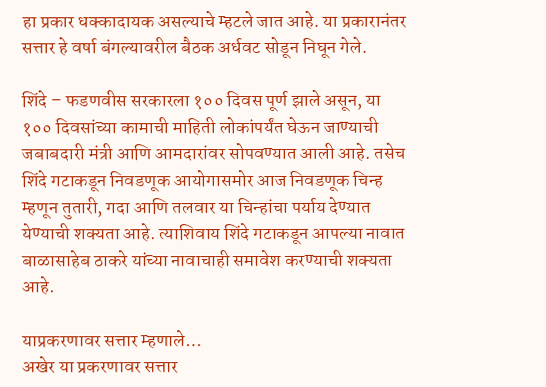हा प्रकार धक्कादायक असल्याचे म्हटले जात आहे. या प्रकारानंतर सत्तार हे वर्षा बंगल्यावरील बैठक अर्धवट सोडून निघून गेले.

शिंदे – फडणवीस सरकारला १०० दिवस पूर्ण झाले असून, या १०० दिवसांच्या कामाची माहिती लोकांपर्यंत घेऊन जाण्याची जबाबदारी मंत्री आणि आमदारांवर सोपवण्यात आली आहे. तसेच शिंदे गटाकडून निवडणूक आयोगासमोर आज निवडणूक चिन्ह म्हणून तुतारी, गदा आणि तलवार या चिन्हांचा पर्याय देण्यात येण्याची शक्यता आहे. त्याशिवाय शिंदे गटाकडून आपल्या नावात बाळासाहेब ठाकरे यांच्या नावाचाही समावेश करण्याची शक्यता आहे.

याप्रकरणावर सत्तार म्हणाले…
अखेर या प्रकरणावर सत्तार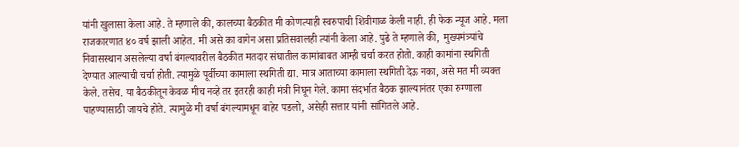यांनी खुलासा केला आहे. ते म्हणाले की, कालच्या बैठकीत मी कोणत्याही स्वरुपाची शिवीगाळ केली नाही. ही फेक न्यूज आहे. मला राजकारणात ४० वर्ष झाली आहेत. मी असे का वागेन असा प्रतिसवालही त्यांनी केला आहे. पुढे ते म्हणाले की,  मुख्यमंत्र्यांचे निवासस्थान असलेल्या वर्षा बंगल्यावरील बैठकीत मतदार संघातील कामांबाबत आम्ही चर्चा करत होतो. काही कामांना स्थगिती देण्यात आल्याची चर्चा होती. त्यामुळे पूर्वीच्या कामाला स्थगिती द्या. मात्र आताच्या कामाला स्थगिती देऊ नका, असे मत मी व्यक्त केले. तसेच. या बैठकीतून केवळ मीच नव्हे तर इतरही काही मंत्री निघून गेले. कामा संदर्भात बैठक झाल्यानंतर एका रुग्णाला पाहण्यासाठी जायचे होते. त्यामुळे मी वर्षा बंगल्यामधून बाहेर पडलो, असेही सत्तार यांनी सांगितले आहे.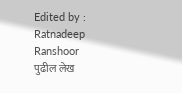Edited by : Ratnadeep Ranshoor
पुढील लेख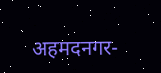अहमदनगर-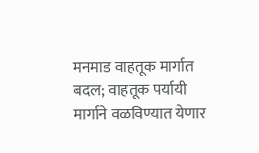मनमाड वाहतूक मार्गात बदल; वाहतूक पर्यायी मार्गाने वळविण्यात येणार